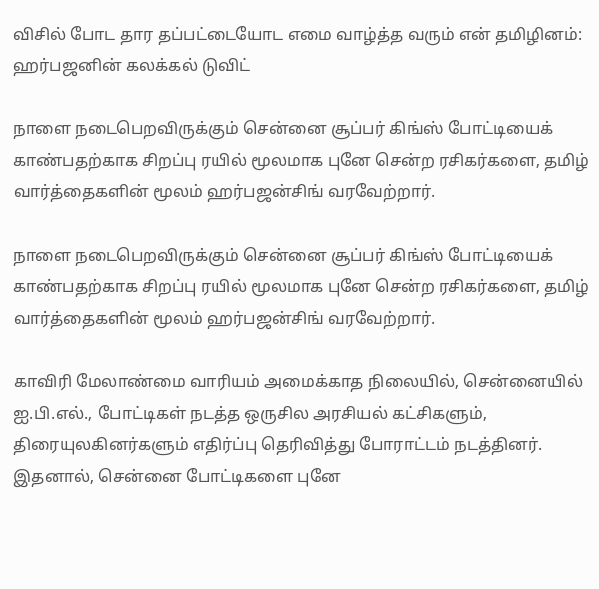விசில் போட தார தப்பட்டையோட எமை வாழ்த்த வரும் என் தமிழினம்: ஹர்பஜனின் கலக்கல் டுவிட்

நாளை நடைபெறவிருக்கும் சென்னை சூப்பர் கிங்ஸ் போட்டியைக் காண்பதற்காக சிறப்பு ரயில் மூலமாக புனே சென்ற ரசிகர்களை, தமிழ் வார்த்தைகளின் மூலம் ஹர்பஜன்சிங் வரவேற்றார்.

நாளை நடைபெறவிருக்கும் சென்னை சூப்பர் கிங்ஸ் போட்டியைக் காண்பதற்காக சிறப்பு ரயில் மூலமாக புனே சென்ற ரசிகர்களை, தமிழ் வார்த்தைகளின் மூலம் ஹர்பஜன்சிங் வரவேற்றார்.

காவிரி மேலாண்மை வாரியம் அமைக்காத நிலையில், சென்னையில் ஐ.பி.எல்., போட்டிகள் நடத்த ஒருசில அரசியல் கட்சிகளும், திரையுலகினர்களும் எதிர்ப்பு தெரிவித்து போராட்டம் நடத்தினர். இதனால், சென்னை போட்டிகளை புனே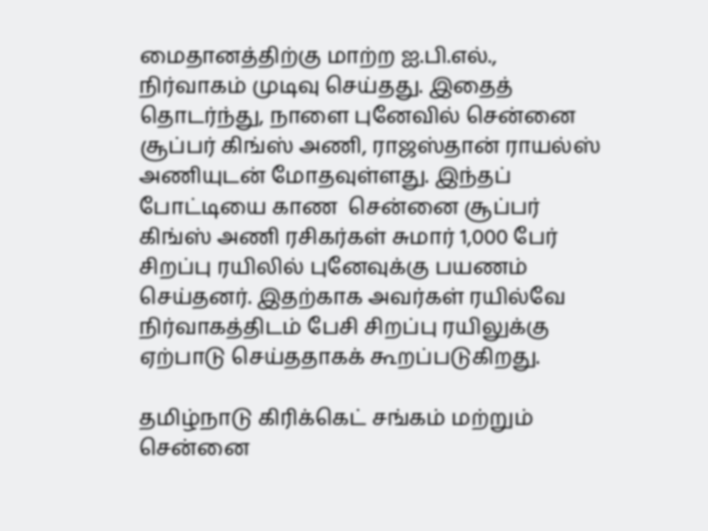மைதானத்திற்கு மாற்ற ஐ.பி.எல்., நிர்வாகம் முடிவு செய்தது. இதைத் தொடர்ந்து, நாளை புனேவில் சென்னை சூப்பர் கிங்ஸ் அணி, ராஜஸ்தான் ராயல்ஸ் அணியுடன் மோதவுள்ளது. இந்தப் போட்டியை காண  சென்னை சூப்பர் கிங்ஸ் அணி ரசிகர்கள் சுமார் 1,000 பேர் சிறப்பு ரயிலில் புனேவுக்கு பயணம் செய்தனர். இதற்காக அவர்கள் ரயில்வே நிர்வாகத்திடம் பேசி சிறப்பு ரயிலுக்கு ஏற்பாடு செய்ததாகக் கூறப்படுகிறது.

தமிழ்நாடு கிரிக்கெட் சங்கம் மற்றும் சென்னை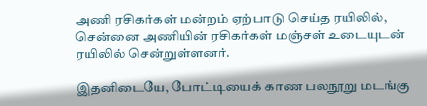அணி ரசிகர்கள் மன்றம் ஏற்பாடு செய்த ரயிலில், சென்னை அணியின் ரசிகர்கள் மஞ்சள் உடையுடன் ரயிலில் சென்றுள்ளனர்.

இதனிடையே, போட்டியைக் காண பலநூறு மடங்கு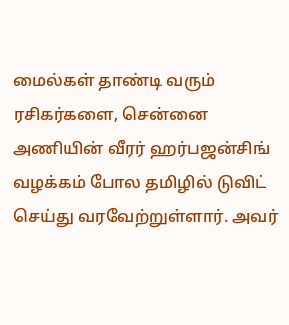மைல்கள் தாண்டி வரும் ரசிகர்களை, சென்னை அணியின் வீரர் ஹர்பஜன்சிங் வழக்கம் போல தமிழில் டுவிட் செய்து வரவேற்றுள்ளார். அவர்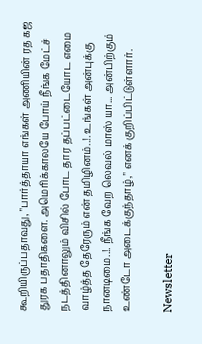கூறியிருப்பதாவது, "பார்த்தாயா எங்கள் அணியின் ரத கஜ துரக பதாதிகளை. அமெரிக்காலயே போய் நீங்க மேட்ச் நடத்தினாலும் விசில் போட தார தப்பட்டையோட எமை வாழ்த்த தேரேரும் என் தமிழினம்..!. உங்கள் அன்புக்கு நானடிமை..!. நீங்க வேற லெவல் மாஸ் யா... அன்பிற்கும் உண்டோ அடைக்குந்தாழ்," எனக் குறிப்பிட்டுள்ளார்.

Newsletter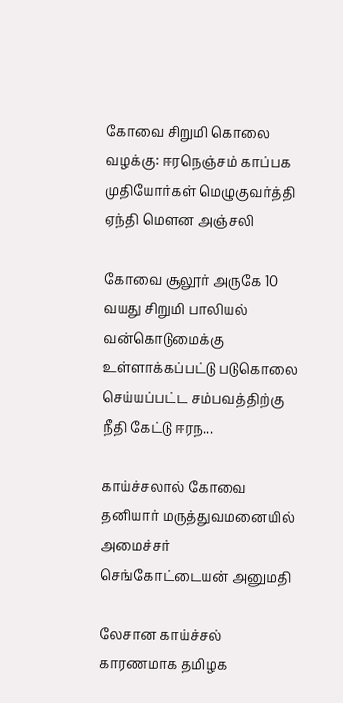கோவை சிறுமி கொலை வழக்கு: ஈரநெஞ்சம் காப்பக முதியோர்கள் மெழுகுவர்த்தி ஏந்தி மௌன அஞ்சலி

கோவை சூலூர் அருகே 10 வயது சிறுமி பாலியல் வன்கொடுமைக்கு உள்ளாக்கப்பட்டு படுகொலை செய்யப்பட்ட சம்பவத்திற்கு நீதி கேட்டு ஈரந...

காய்ச்சலால் கோவை தனியார் மருத்துவமனையில் அமைச்சர் செங்கோட்டையன் அனுமதி

லேசான காய்ச்சல் காரணமாக தமிழக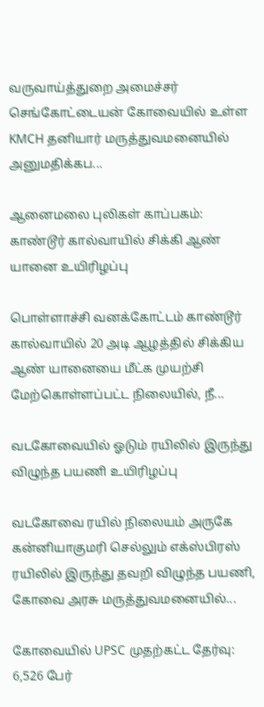வருவாய்த்துறை அமைச்சர் செங்கோட்டையன் கோவையில் உள்ள KMCH தனியார் மருத்துவமனையில் அனுமதிக்கப...

ஆனைமலை புலிகள் காப்பகம்: காண்டூர் கால்வாயில் சிக்கி ஆண் யானை உயிரிழப்பு

பொள்ளாச்சி வனக்கோட்டம் காண்டூர் கால்வாயில் 20 அடி ஆழத்தில் சிக்கிய ஆண் யானையை மீட்க முயற்சி மேற்கொள்ளப்பட்ட நிலையில், நீ...

வடகோவையில் ஓடும் ரயிலில் இருந்து விழுந்த பயணி உயிரிழப்பு

வடகோவை ரயில் நிலையம் அருகே கன்னியாகுமரி செல்லும் எக்ஸ்பிரஸ் ரயிலில் இருந்து தவறி விழுந்த பயணி, கோவை அரசு மருத்துவமனையில்...

கோவையில் UPSC முதற்கட்ட தேர்வு: 6,526 பேர்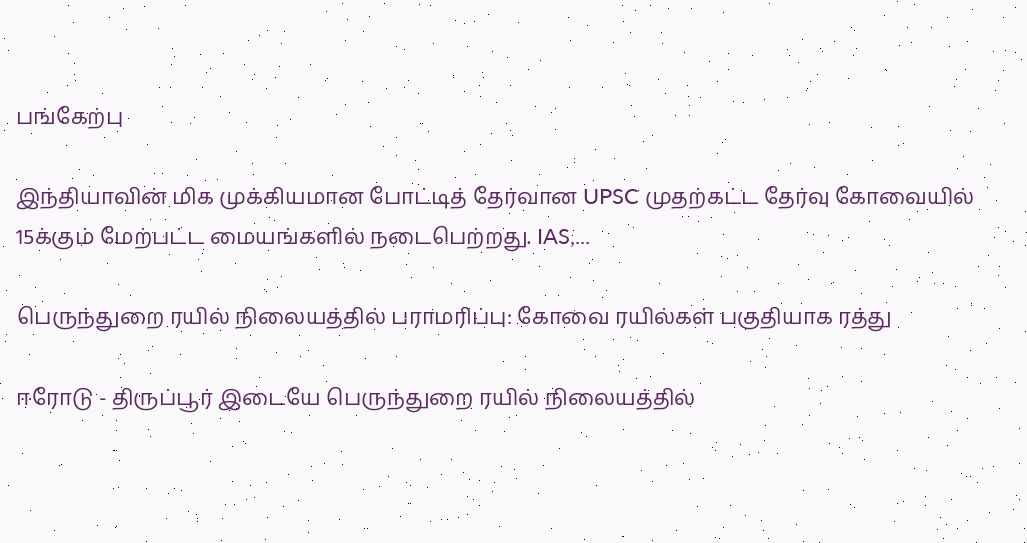பங்கேற்பு

இந்தியாவின் மிக முக்கியமான போட்டித் தேர்வான UPSC முதற்கட்ட தேர்வு கோவையில் 15க்கும் மேற்பட்ட மையங்களில் நடைபெற்றது. IAS,...

பெருந்துறை ரயில் நிலையத்தில் பராமரிப்பு: கோவை ரயில்கள் பகுதியாக ரத்து

ஈரோடு - திருப்பூர் இடையே பெருந்துறை ரயில் நிலையத்தில்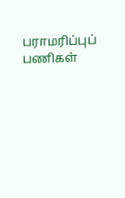பராமரிப்புப் பணிகள்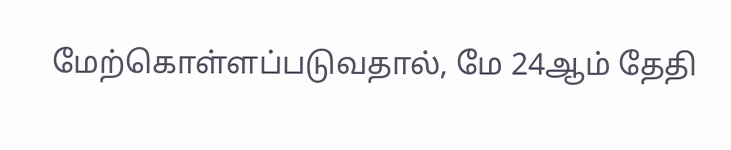மேற்கொள்ளப்படுவதால், மே 24ஆம் தேதி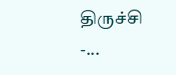திருச்சி -...